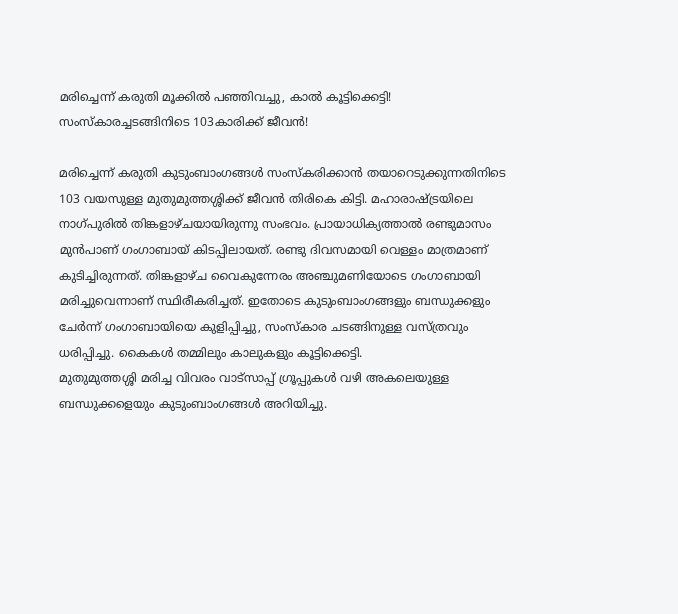മരിച്ചെന്ന് കരുതി മൂക്കിൽ പഞ്ഞിവച്ചു, കാൽ കൂട്ടിക്കെട്ടി! സംസ്കാരച്ചടങ്ങിനിടെ 103കാരിക്ക് ജീവൻ!

മരിച്ചെന്ന് കരുതി കുടുംബാംഗങ്ങൾ സംസ്കരിക്കാൻ തയാറെടുക്കുന്നതിനിടെ 103 വയസുള്ള മുതുമുത്തശ്ശിക്ക് ജീവൻ തിരികെ കിട്ടി. മഹാരാഷ്ട്രയിലെ നാഗ്പുരിൽ തിങ്കളാഴ്ചയായിരുന്നു സംഭവം. പ്രായാധിക്യത്താൽ രണ്ടുമാസം മുൻപാണ് ഗംഗാബായ് കിടപ്പിലായത്. രണ്ടു ദിവസമായി വെള്ളം മാത്രമാണ് കുടിച്ചിരുന്നത്. തിങ്കളാഴ്ച വൈകുന്നേരം അഞ്ചുമണിയോടെ ഗംഗാബായി മരിച്ചുവെന്നാണ് സ്ഥിരീകരിച്ചത്. ഇതോടെ കുടുംബാംഗങ്ങളും ബന്ധുക്കളും ചേർന്ന് ഗംഗാബായിയെ കുളിപ്പിച്ചു, സംസ്കാര ചടങ്ങിനുള്ള വസ്ത്രവും ധരിപ്പിച്ചു. കൈകൾ തമ്മിലും കാലുകളും കൂട്ടിക്കെട്ടി.
മുതുമുത്തശ്ശി മരിച്ച വിവരം വാട്സാപ്പ് ഗ്രൂപ്പുകൾ വഴി അകലെയുള്ള ബന്ധുക്കളെയും കുടുംബാംഗങ്ങൾ അറിയിച്ചു.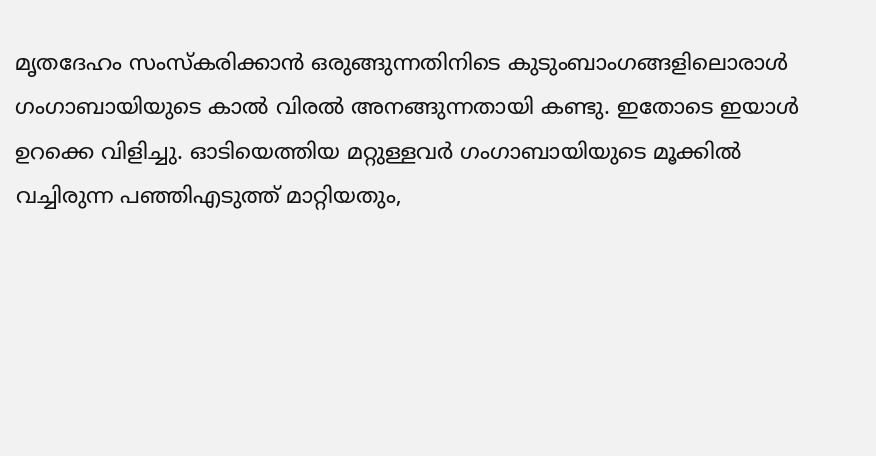മൃതദേഹം സംസ്കരിക്കാൻ ഒരുങ്ങുന്നതിനിടെ കുടുംബാംഗങ്ങളിലൊരാൾ ഗംഗാബായിയുടെ കാൽ വിരൽ അനങ്ങുന്നതായി കണ്ടു. ഇതോടെ ഇയാൾ ഉറക്കെ വിളിച്ചു. ഓടിയെത്തിയ മറ്റുള്ളവർ ഗംഗാബായിയുടെ മൂക്കിൽ വച്ചിരുന്ന പഞ്ഞിഎടുത്ത് മാറ്റിയതും,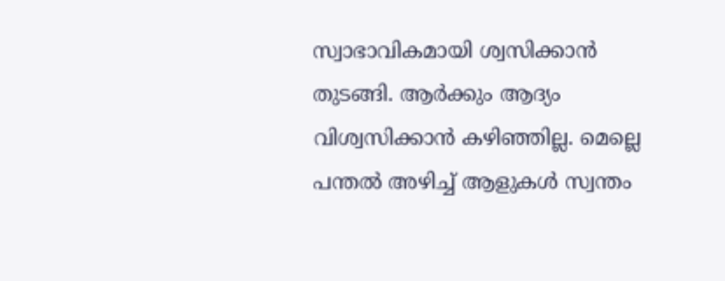സ്വാഭാവികമായി ശ്വസിക്കാൻ തുടങ്ങി. ആർക്കും ആദ്യം വിശ്വസിക്കാൻ കഴിഞ്ഞില്ല. മെല്ലെ പന്തൽ അഴിച്ച് ആളുകൾ സ്വന്തം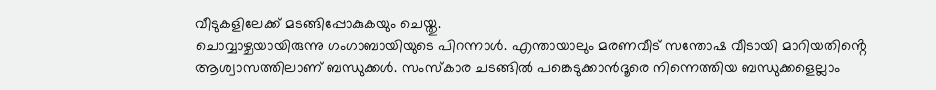വീടുകളിലേക്ക് മടങ്ങിപ്പോകുകയും ചെയ്തു.
ചൊവ്വാഴ്ചയായിരുന്നു ഗംഗാബായിയുടെ പിറന്നാൾ. എന്തായാലും മരണവീട് സന്തോഷ വീടായി മാറിയതിൻ്റെ ആശ്വാസത്തിലാണ് ബന്ധുക്കൾ. സംസ്കാര ചടങ്ങിൽ പങ്കെടുക്കാൻദൂരെ നിന്നെത്തിയ ബന്ധുക്കളെല്ലാം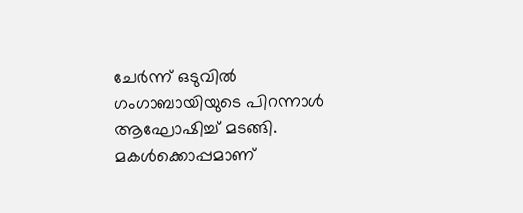ചേർന്ന് ഒടുവിൽ ഗംഗാബായിയുടെ പിറന്നാൾ ആഘോഷിച്ച് മടങ്ങി. മകൾക്കൊപ്പമാണ്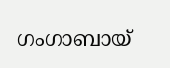ഗംഗാബായ്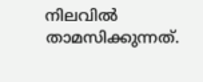നിലവിൽ താമസിക്കുന്നത്.